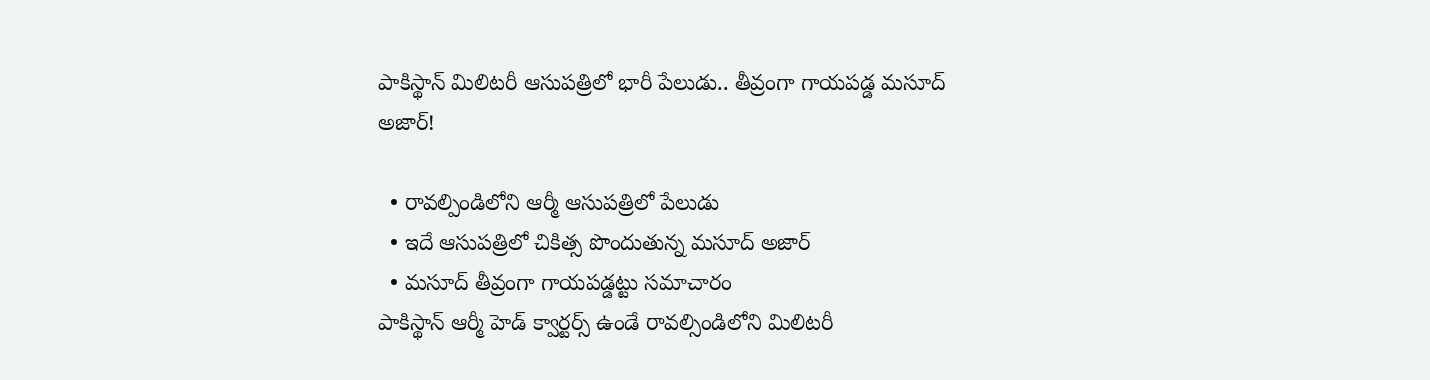పాకిస్థాన్ మిలిటరీ ఆసుపత్రిలో భారీ పేలుడు.. తీవ్రంగా గాయపడ్డ మసూద్ అజార్!

  • రావల్పిండిలోని ఆర్మీ ఆసుపత్రిలో పేలుడు
  • ఇదే ఆసుపత్రిలో చికిత్స పొందుతున్న మసూద్ అజార్
  • మసూద్ తీవ్రంగా గాయపడ్డట్టు సమాచారం
పాకిస్థాన్ ఆర్మీ హెడ్ క్వార్టర్స్ ఉండే రావల్సిండిలోని మిలిటరీ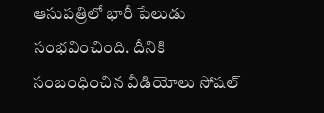ఆసుపత్రిలో భారీ పేలుడు సంభవించింది. దీనికి సంబంధించిన వీడియోలు సోషల్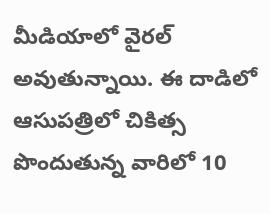మీడియాలో వైరల్ అవుతున్నాయి. ఈ దాడిలో ఆసుపత్రిలో చికిత్స పొందుతున్న వారిలో 10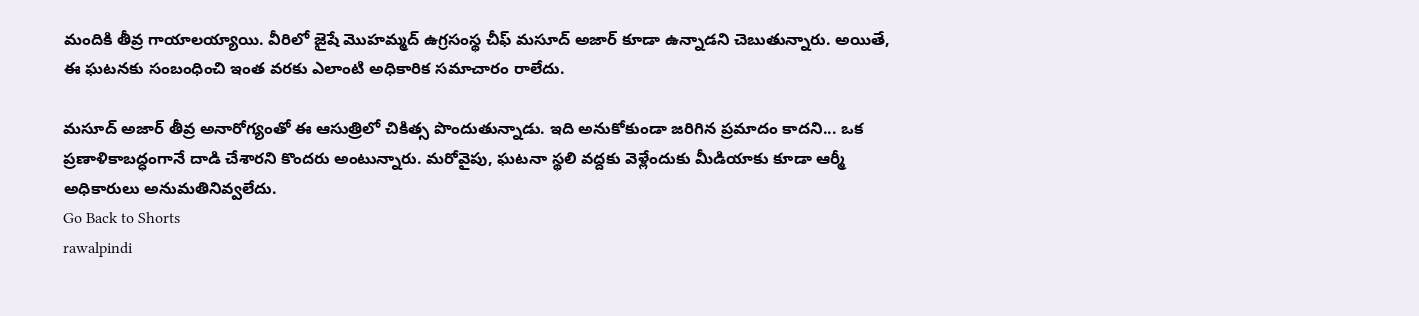మందికి తీవ్ర గాయాలయ్యాయి. వీరిలో జైషే మొహమ్మద్ ఉగ్రసంస్థ చీఫ్ మసూద్ అజార్ కూడా ఉన్నాడని చెబుతున్నారు. అయితే, ఈ ఘటనకు సంబంధించి ఇంత వరకు ఎలాంటి అధికారిక సమాచారం రాలేదు.

మసూద్ అజార్ తీవ్ర అనారోగ్యంతో ఈ ఆసుత్రిలో చికిత్స పొందుతున్నాడు. ఇది అనుకోకుండా జరిగిన ప్రమాదం కాదని... ఒక ప్రణాళికాబద్ధంగానే దాడి చేశారని కొందరు అంటున్నారు. మరోవైపు, ఘటనా స్థలి వద్దకు వెళ్లేందుకు మీడియాకు కూడా ఆర్మీ అధికారులు అనుమతినివ్వలేదు.
Go Back to Shorts
rawalpindi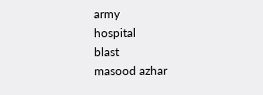army
hospital
blast
masood azhar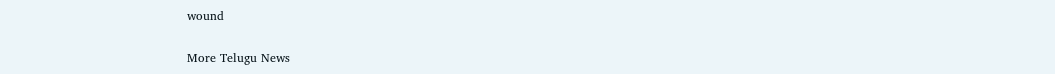wound

More Telugu News